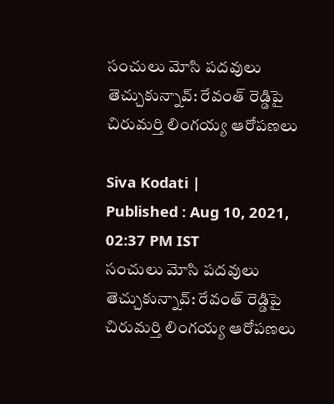సంచులు మోసి పదవులు తెచ్చుకున్నావ్: రేవంత్ రెడ్డిపై చిరుమర్తి లింగయ్య ఆరోపణలు

Siva Kodati |
Published : Aug 10, 2021, 02:37 PM IST
సంచులు మోసి పదవులు తెచ్చుకున్నావ్: రేవంత్ రెడ్డిపై చిరుమర్తి లింగయ్య ఆరోపణలు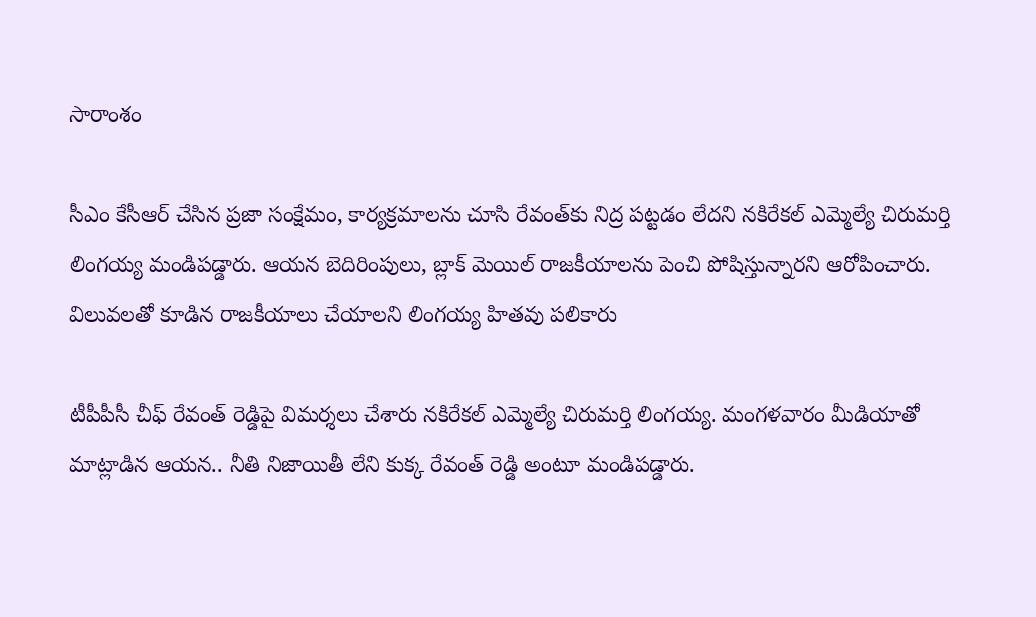సారాంశం

సీఎం కేసీఆర్ చేసిన ప్రజా సంక్షేమం, కార్యక్రమాలను చూసి రేవంత్‌కు నిద్ర పట్టడం లేదని నకిరేకల్ ఎమ్మెల్యే చిరుమర్తి లింగయ్య మండిపడ్డారు. ఆయన బెదిరింపులు, బ్లాక్ మెయిల్ రాజకీయాలను పెంచి పోషిస్తున్నారని ఆరోపించారు. విలువలతో కూడిన రాజకీయాలు చేయాలని లింగయ్య హితవు పలికారు

టీపీపీసీ చీఫ్ రేవంత్ రెడ్డిపై విమర్శలు చేశారు నకిరేకల్ ఎమ్మెల్యే చిరుమర్తి లింగయ్య. మంగళవారం మీడియాతో మాట్లాడిన ఆయన.. నీతి నిజాయితీ లేని కుక్క రేవంత్ రెడ్డి అంటూ మండిపడ్డారు.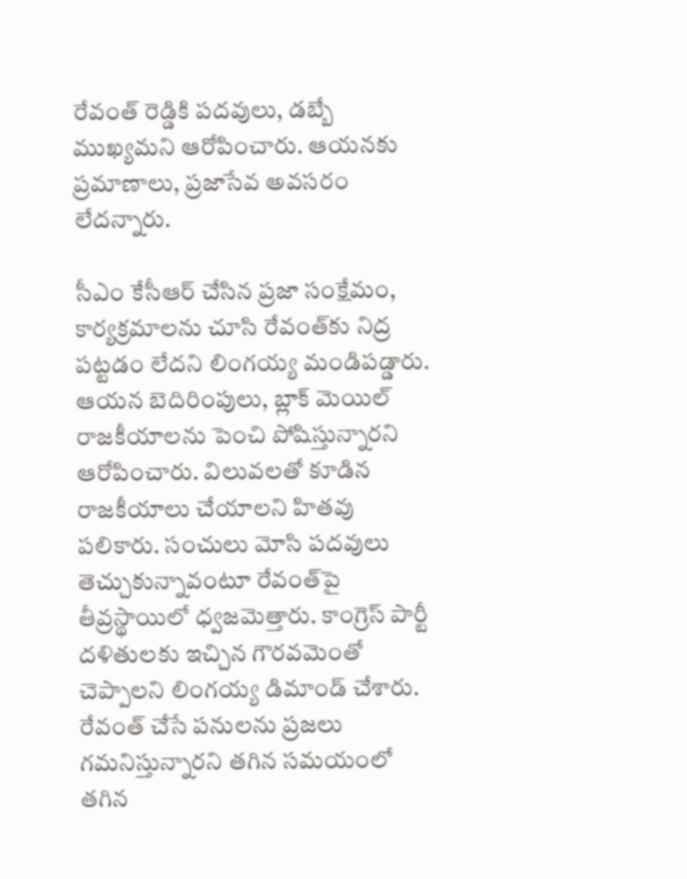రేవంత్ రెడ్డికి పదవులు, డబ్బే ముఖ్యమని ఆరోపించారు. ఆయనకు ప్రమాణాలు, ప్రజాసేవ అవసరం లేదన్నారు.

సీఎం కేసీఆర్ చేసిన ప్రజా సంక్షేమం, కార్యక్రమాలను చూసి రేవంత్‌కు నిద్ర పట్టడం లేదని లింగయ్య మండిపడ్డారు. ఆయన బెదిరింపులు, బ్లాక్ మెయిల్ రాజకీయాలను పెంచి పోషిస్తున్నారని ఆరోపించారు. విలువలతో కూడిన రాజకీయాలు చేయాలని హితవు పలికారు. సంచులు మోసి పదవులు తెచ్చుకున్నావంటూ రేవంత్‌పై తీవ్రస్థాయిలో ధ్వజమెత్తారు. కాంగ్రెస్ పార్టీ దళితులకు ఇచ్చిన గౌరవమెంతో చెప్పాలని లింగయ్య డిమాండ్ చేశారు. రేవంత్ చేసే పనులను ప్రజలు గమనిస్తున్నారని తగిన సమయంలో తగిన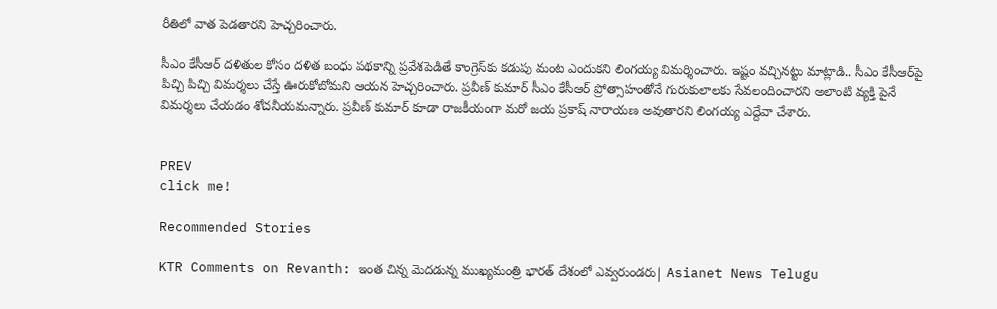రీతిలో వాత పెడతారని హెచ్చరించారు.

సీఎం కేసీఆర్ దళితుల కోసం దళిత బంధు పథకాన్ని ప్రవేశపెడితే కాంగ్రెస్‌కు కడుపు మంట ఎందుకని లింగయ్య విమర్శించారు. ఇష్టం వచ్చినట్టు మాట్లాడి.. సీఎం కేసీఆర్‌పై పిచ్చి పిచ్చి విమర్శలు చేస్తే ఊరుకోబోమని ఆయన హెచ్చరించారు. ప్రవీణ్ కుమార్ సీఎం కేసీఆర్ ప్రోత్సాహంతోనే గురుకులాలకు సేవలందించారని అలాంటి వ్యక్తి పైనే విమర్శలు చేయడం శోచనీయమన్నారు. ప్రవీణ్ కుమార్ కూడా రాజకీయంగా మరో జయ ప్రకాష్ నారాయణ అవుతారని లింగయ్య ఎద్దేవా చేశారు.


PREV
click me!

Recommended Stories

KTR Comments on Revanth: ఇంత చిన్న మెదడున్న ముఖ్యమంత్రి భారత్ దేశంలో ఎవ్వరుండరు| Asianet News Telugu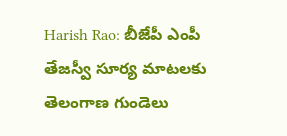Harish Rao: బీజేపీ ఎంపీ తేజస్వీ సూర్య మాటలకు తెలంగాణ గుండెలు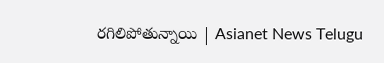రగిలిపోతున్నాయి | Asianet News Telugu